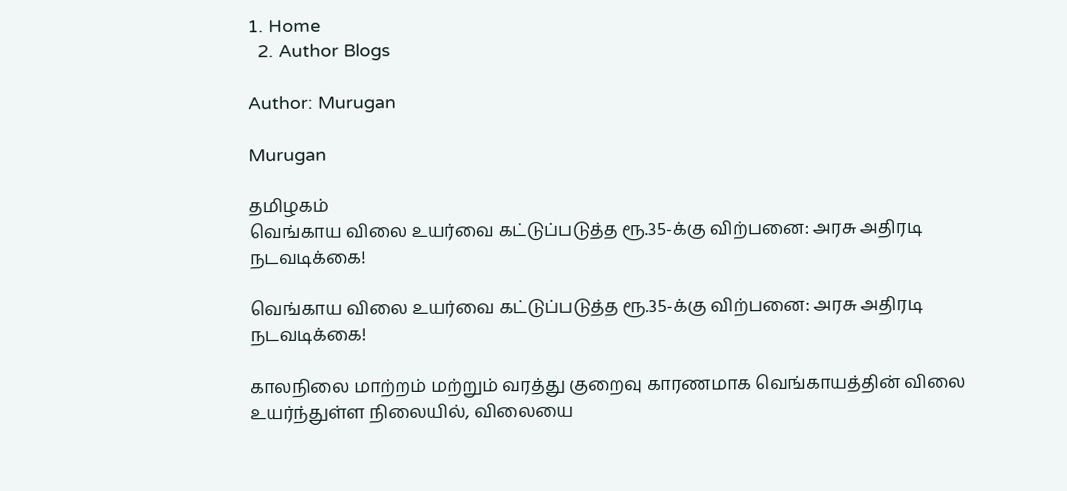1. Home
  2. Author Blogs

Author: Murugan

Murugan

தமிழகம்
வெங்காய விலை உயர்வை கட்டுப்படுத்த ரூ.35-க்கு விற்பனை: அரசு அதிரடி நடவடிக்கை!

வெங்காய விலை உயர்வை கட்டுப்படுத்த ரூ.35-க்கு விற்பனை: அரசு அதிரடி நடவடிக்கை!

காலநிலை மாற்றம் மற்றும் வரத்து குறைவு காரணமாக வெங்காயத்தின் விலை உயர்ந்துள்ள நிலையில், விலையை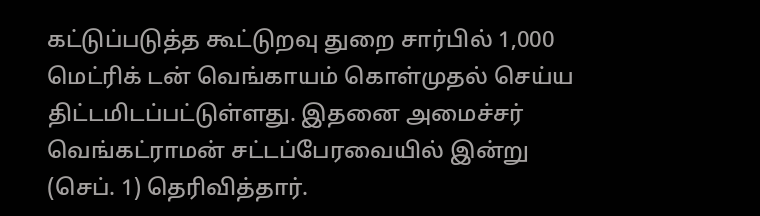கட்டுப்படுத்த கூட்டுறவு துறை சார்பில் 1,000 மெட்ரிக் டன் வெங்காயம் கொள்முதல் செய்ய திட்டமிடப்பட்டுள்ளது. இதனை அமைச்சர் வெங்கட்ராமன் சட்டப்பேரவையில் இன்று (செப். 1) தெரிவித்தார்.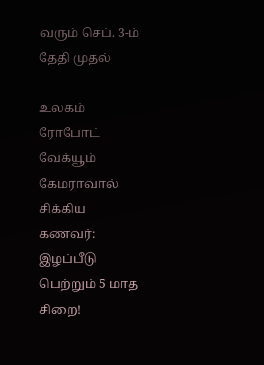வரும் செப். 3-ம் தேதி முதல்

உலகம்
ரோபோட் வேக்யூம் கேமராவால் சிக்கிய கணவர்: இழப்பீடு பெற்றும் 5 மாத சிறை!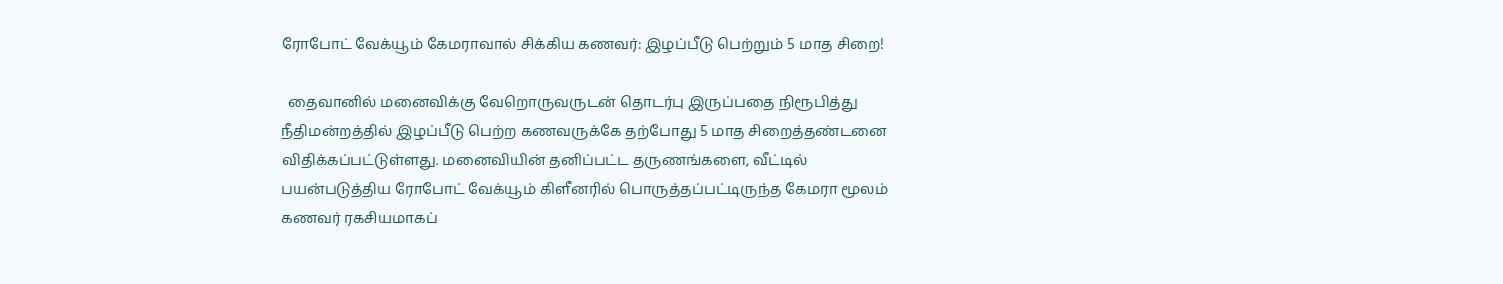ரோபோட் வேக்யூம் கேமராவால் சிக்கிய கணவர்: இழப்பீடு பெற்றும் 5 மாத சிறை!

  தைவானில் மனைவிக்கு வேறொருவருடன் தொடர்பு இருப்பதை நிரூபித்து நீதிமன்றத்தில் இழப்பீடு பெற்ற கணவருக்கே தற்போது 5 மாத சிறைத்தண்டனை விதிக்கப்பட்டுள்ளது. மனைவியின் தனிப்பட்ட தருணங்களை, வீட்டில் பயன்படுத்திய ரோபோட் வேக்யூம் கிளீனரில் பொருத்தப்பட்டிருந்த கேமரா மூலம் கணவர் ரகசியமாகப்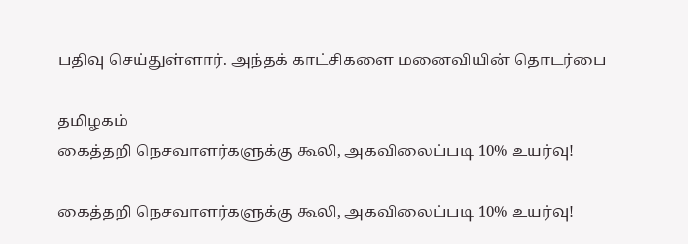பதிவு செய்துள்ளார். அந்தக் காட்சிகளை மனைவியின் தொடர்பை

தமிழகம்
கைத்தறி நெசவாளர்களுக்கு கூலி, அகவிலைப்படி 10% உயர்வு!

கைத்தறி நெசவாளர்களுக்கு கூலி, அகவிலைப்படி 10% உயர்வு!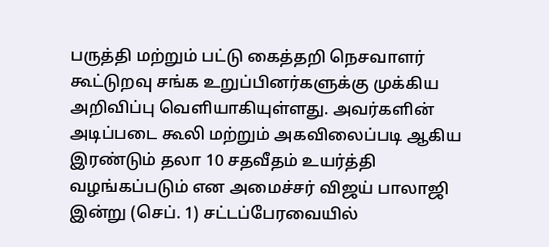பருத்தி மற்றும் பட்டு கைத்தறி நெசவாளர் கூட்டுறவு சங்க உறுப்பினர்களுக்கு முக்கிய அறிவிப்பு வெளியாகியுள்ளது. அவர்களின் அடிப்படை கூலி மற்றும் அகவிலைப்படி ஆகிய இரண்டும் தலா 10 சதவீதம் உயர்த்தி வழங்கப்படும் என அமைச்சர் விஜய் பாலாஜி இன்று (செப். 1) சட்டப்பேரவையில்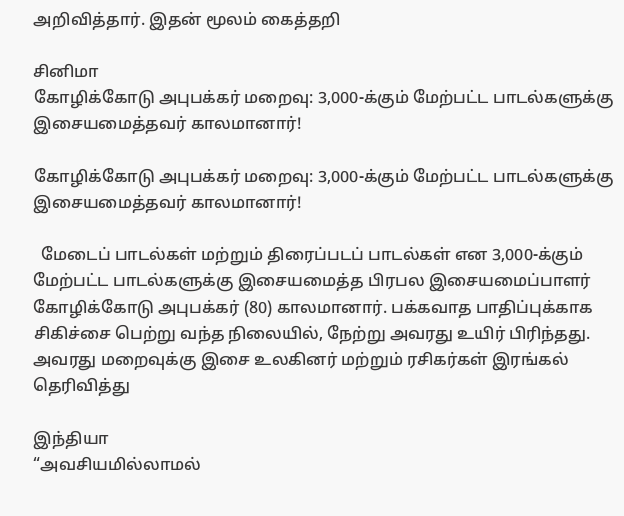அறிவித்தார். இதன் மூலம் கைத்தறி

சினிமா
கோழிக்கோடு அபுபக்கர் மறைவு: 3,000-க்கும் மேற்பட்ட பாடல்களுக்கு இசையமைத்தவர் காலமானார்!

கோழிக்கோடு அபுபக்கர் மறைவு: 3,000-க்கும் மேற்பட்ட பாடல்களுக்கு இசையமைத்தவர் காலமானார்!

  மேடைப் பாடல்கள் மற்றும் திரைப்படப் பாடல்கள் என 3,000-க்கும் மேற்பட்ட பாடல்களுக்கு இசையமைத்த பிரபல இசையமைப்பாளர் கோழிக்கோடு அபுபக்கர் (80) காலமானார். பக்கவாத பாதிப்புக்காக சிகிச்சை பெற்று வந்த நிலையில், நேற்று அவரது உயிர் பிரிந்தது. அவரது மறைவுக்கு இசை உலகினர் மற்றும் ரசிகர்கள் இரங்கல் தெரிவித்து

இந்தியா
“அவசியமில்லாமல்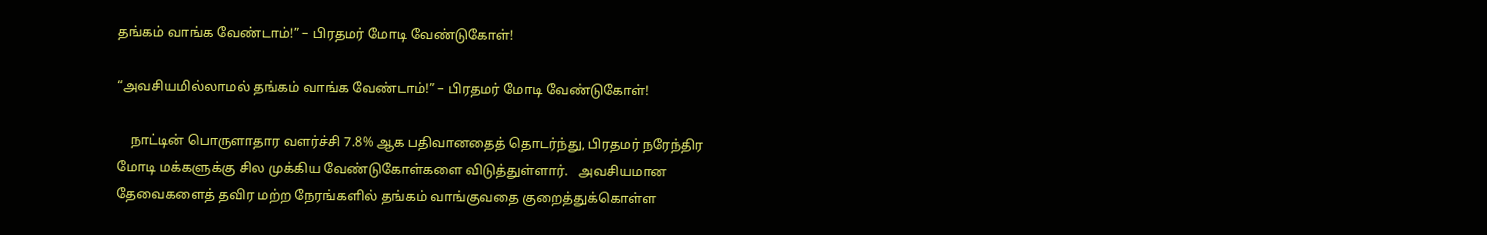தங்கம் வாங்க வேண்டாம்!” – பிரதமர் மோடி வேண்டுகோள்!

“அவசியமில்லாமல் தங்கம் வாங்க வேண்டாம்!” – பிரதமர் மோடி வேண்டுகோள்!

    நாட்டின் பொருளாதார வளர்ச்சி 7.8% ஆக பதிவானதைத் தொடர்ந்து, பிரதமர் நரேந்திர மோடி மக்களுக்கு சில முக்கிய வேண்டுகோள்களை விடுத்துள்ளார்.   அவசியமான தேவைகளைத் தவிர மற்ற நேரங்களில் தங்கம் வாங்குவதை குறைத்துக்கொள்ள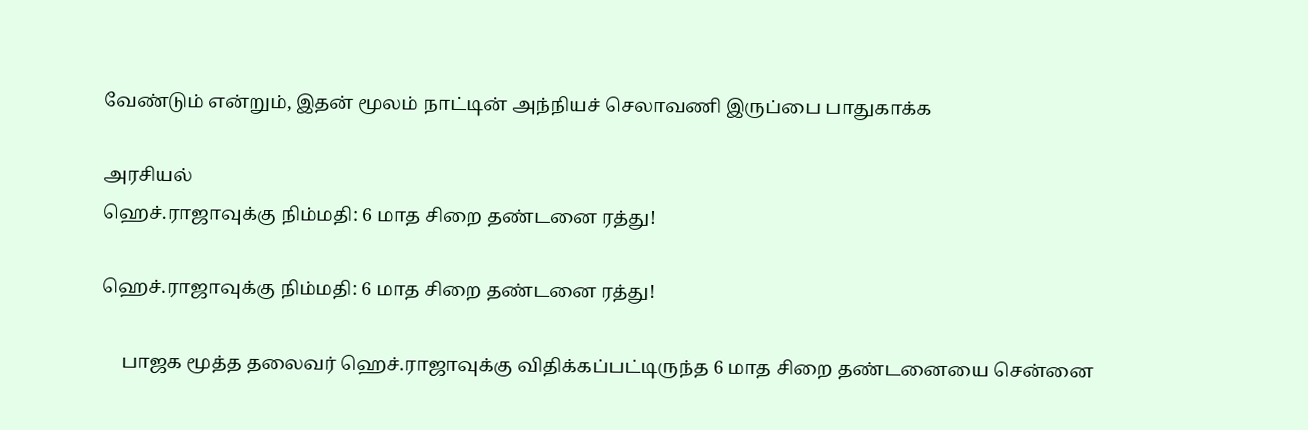வேண்டும் என்றும், இதன் மூலம் நாட்டின் அந்நியச் செலாவணி இருப்பை பாதுகாக்க

அரசியல்
ஹெச்.ராஜாவுக்கு நிம்மதி: 6 மாத சிறை தண்டனை ரத்து!

ஹெச்.ராஜாவுக்கு நிம்மதி: 6 மாத சிறை தண்டனை ரத்து!

    பாஜக மூத்த தலைவர் ஹெச்.ராஜாவுக்கு விதிக்கப்பட்டிருந்த 6 மாத சிறை தண்டனையை சென்னை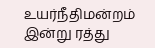உயர்நீதிமன்றம் இன்று ரத்து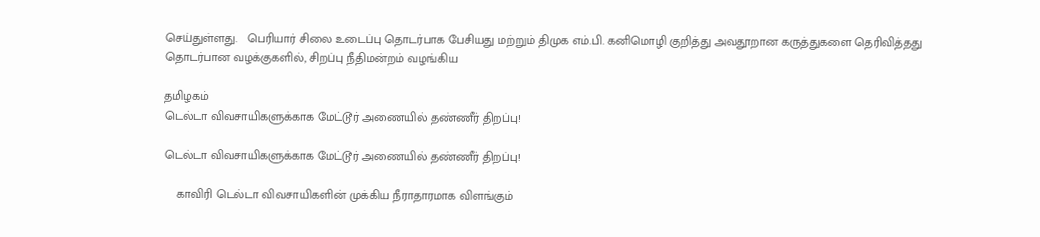செய்துள்ளது.   பெரியார் சிலை உடைப்பு தொடர்பாக பேசியது மற்றும் திமுக எம்.பி. கனிமொழி குறித்து அவதூறான கருத்துகளை தெரிவித்தது தொடர்பான வழக்குகளில், சிறப்பு நீதிமன்றம் வழங்கிய

தமிழகம்
டெல்டா விவசாயிகளுக்காக மேட்டூர் அணையில் தண்ணீர் திறப்பு!

டெல்டா விவசாயிகளுக்காக மேட்டூர் அணையில் தண்ணீர் திறப்பு!

    காவிரி டெல்டா விவசாயிகளின் முக்கிய நீராதாரமாக விளங்கும்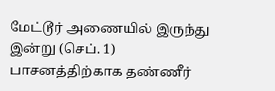மேட்டூர் அணையில் இருந்து இன்று (செப். 1) பாசனத்திற்காக தண்ணீர்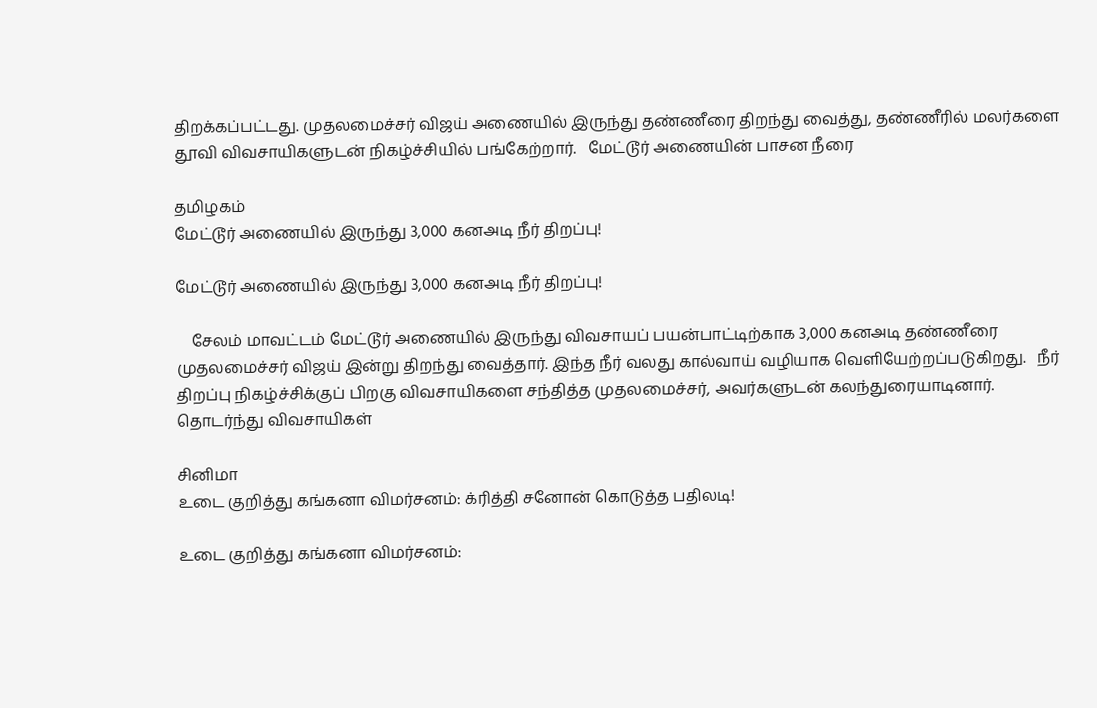திறக்கப்பட்டது. முதலமைச்சர் விஜய் அணையில் இருந்து தண்ணீரை திறந்து வைத்து, தண்ணீரில் மலர்களை தூவி விவசாயிகளுடன் நிகழ்ச்சியில் பங்கேற்றார்.   மேட்டூர் அணையின் பாசன நீரை

தமிழகம்
மேட்டூர் அணையில் இருந்து 3,000 கனஅடி நீர் திறப்பு!

மேட்டூர் அணையில் இருந்து 3,000 கனஅடி நீர் திறப்பு!

    சேலம் மாவட்டம் மேட்டூர் அணையில் இருந்து விவசாயப் பயன்பாட்டிற்காக 3,000 கனஅடி தண்ணீரை முதலமைச்சர் விஜய் இன்று திறந்து வைத்தார். இந்த நீர் வலது கால்வாய் வழியாக வெளியேற்றப்படுகிறது.   நீர் திறப்பு நிகழ்ச்சிக்குப் பிறகு விவசாயிகளை சந்தித்த முதலமைச்சர், அவர்களுடன் கலந்துரையாடினார். தொடர்ந்து விவசாயிகள்

சினிமா
உடை குறித்து கங்கனா விமர்சனம்: க்ரித்தி சனோன் கொடுத்த பதிலடி!

உடை குறித்து கங்கனா விமர்சனம்: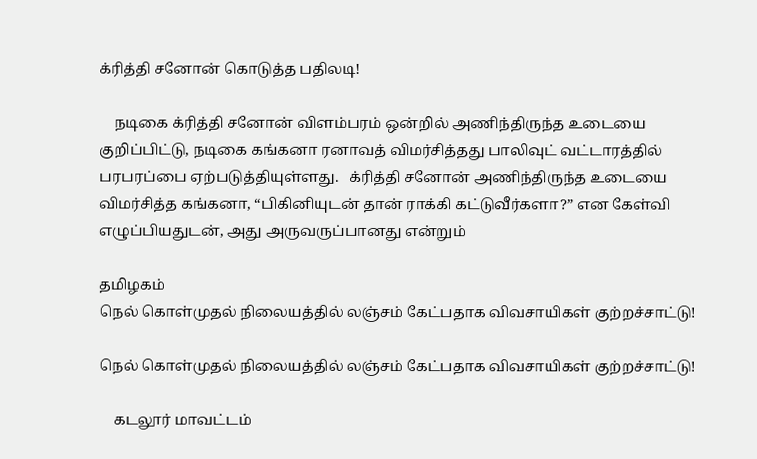க்ரித்தி சனோன் கொடுத்த பதிலடி!

    நடிகை க்ரித்தி சனோன் விளம்பரம் ஒன்றில் அணிந்திருந்த உடையை குறிப்பிட்டு, நடிகை கங்கனா ரனாவத் விமர்சித்தது பாலிவுட் வட்டாரத்தில் பரபரப்பை ஏற்படுத்தியுள்ளது.   க்ரித்தி சனோன் அணிந்திருந்த உடையை விமர்சித்த கங்கனா, “பிகினியுடன் தான் ராக்கி கட்டுவீர்களா?” என கேள்வி எழுப்பியதுடன், அது அருவருப்பானது என்றும்

தமிழகம்
நெல் கொள்முதல் நிலையத்தில் லஞ்சம் கேட்பதாக விவசாயிகள் குற்றச்சாட்டு!

நெல் கொள்முதல் நிலையத்தில் லஞ்சம் கேட்பதாக விவசாயிகள் குற்றச்சாட்டு!

    கடலூர் மாவட்டம்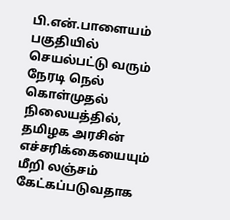பி.என்.பாளையம் பகுதியில் செயல்பட்டு வரும் நேரடி நெல் கொள்முதல் நிலையத்தில், தமிழக அரசின் எச்சரிக்கையையும் மீறி லஞ்சம் கேட்கப்படுவதாக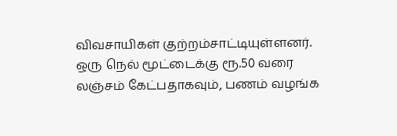விவசாயிகள் குற்றம்சாட்டியுள்ளனர்.   ஒரு நெல் மூட்டைக்கு ரூ.50 வரை லஞ்சம் கேட்பதாகவும், பணம் வழங்க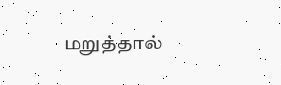மறுத்தால்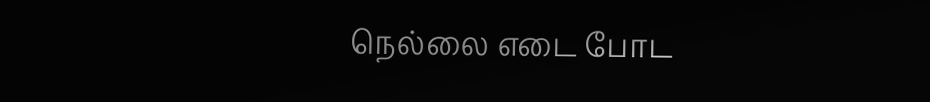நெல்லை எடை போட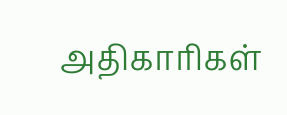அதிகாரிகள்